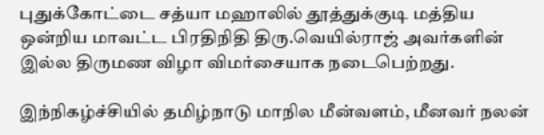புதுக்கோட்டை சத்யா மஹாலில் தூத்துக்குடி மத்திய ஒன்றிய மாவட்ட பிரதிநிதி திரு.வெயில்ராஜ் அவர்களின் இல்ல திருமண விழா விமர்சையாக நடைபெற்றது.

இந்நிகழ்ச்சியில் தமிழ்நாடு மாநில மீன்வளம், மீனவர் நலன்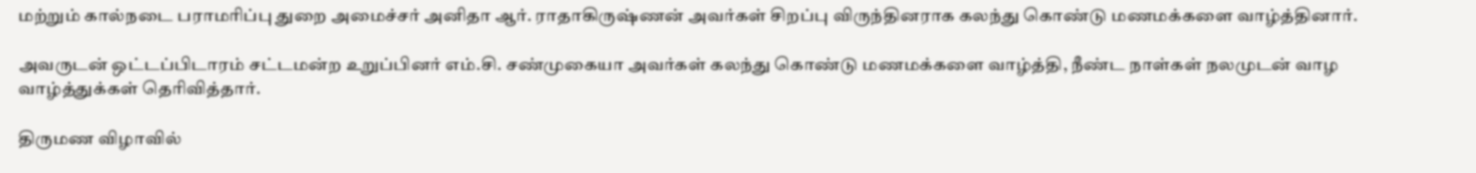மற்றும் கால்நடை பராமரிப்பு துறை அமைச்சர் அனிதா ஆர். ராதாகிருஷ்ணன் அவர்கள் சிறப்பு விருந்தினராக கலந்து கொண்டு மணமக்களை வாழ்த்தினார்.

அவருடன் ஒட்டப்பிடாரம் சட்டமன்ற உறுப்பினர் எம்.சி. சண்முகையா அவர்கள் கலந்து கொண்டு மணமக்களை வாழ்த்தி, நீண்ட நாள்கள் நலமுடன் வாழ வாழ்த்துக்கள் தெரிவித்தார்.

திருமண விழாவில்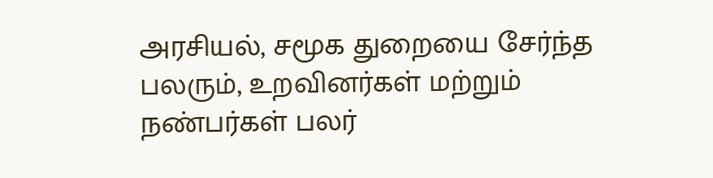அரசியல், சமூக துறையை சேர்ந்த பலரும், உறவினர்கள் மற்றும் நண்பர்கள் பலர்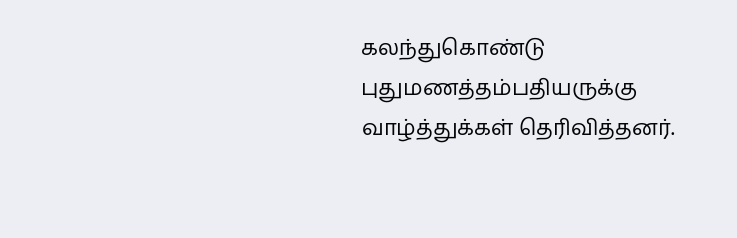கலந்துகொண்டு புதுமணத்தம்பதியருக்கு வாழ்த்துக்கள் தெரிவித்தனர்.